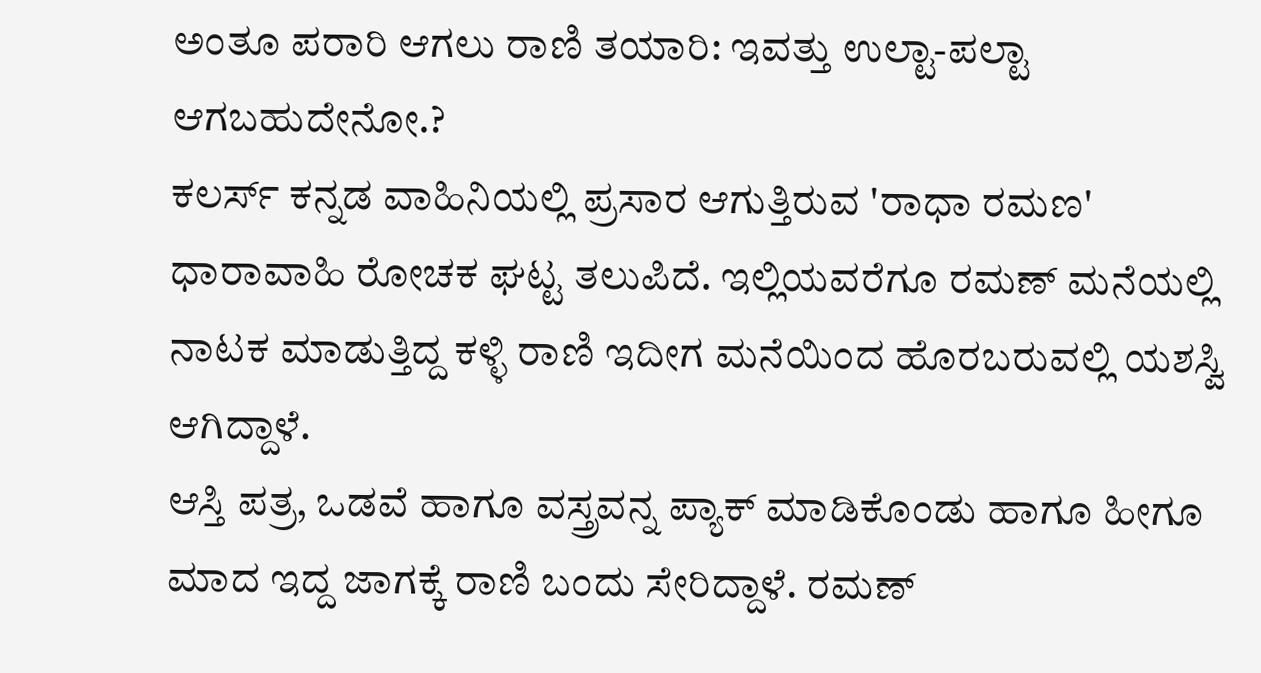ಅಂತೂ ಪರಾರಿ ಆಗಲು ರಾಣಿ ತಯಾರಿ: ಇವತ್ತು ಉಲ್ಟಾ-ಪಲ್ಟಾ ಆಗಬಹುದೇನೋ.?
ಕಲರ್ಸ್ ಕನ್ನಡ ವಾಹಿನಿಯಲ್ಲಿ ಪ್ರಸಾರ ಆಗುತ್ತಿರುವ 'ರಾಧಾ ರಮಣ' ಧಾರಾವಾಹಿ ರೋಚಕ ಘಟ್ಟ ತಲುಪಿದೆ. ಇಲ್ಲಿಯವರೆಗೂ ರಮಣ್ ಮನೆಯಲ್ಲಿ ನಾಟಕ ಮಾಡುತ್ತಿದ್ದ ಕಳ್ಳಿ ರಾಣಿ ಇದೀಗ ಮನೆಯಿಂದ ಹೊರಬರುವಲ್ಲಿ ಯಶಸ್ವಿ ಆಗಿದ್ದಾಳೆ.
ಆಸ್ತಿ ಪತ್ರ, ಒಡವೆ ಹಾಗೂ ವಸ್ತ್ರವನ್ನ ಪ್ಯಾಕ್ ಮಾಡಿಕೊಂಡು ಹಾಗೂ ಹೀಗೂ ಮಾದ ಇದ್ದ ಜಾಗಕ್ಕೆ ರಾಣಿ ಬಂದು ಸೇರಿದ್ದಾಳೆ. ರಮಣ್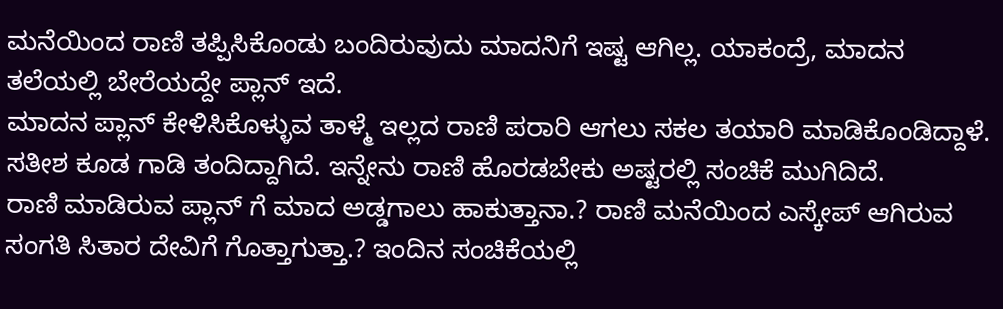ಮನೆಯಿಂದ ರಾಣಿ ತಪ್ಪಿಸಿಕೊಂಡು ಬಂದಿರುವುದು ಮಾದನಿಗೆ ಇಷ್ಟ ಆಗಿಲ್ಲ. ಯಾಕಂದ್ರೆ, ಮಾದನ ತಲೆಯಲ್ಲಿ ಬೇರೆಯದ್ದೇ ಪ್ಲಾನ್ ಇದೆ.
ಮಾದನ ಪ್ಲಾನ್ ಕೇಳಿಸಿಕೊಳ್ಳುವ ತಾಳ್ಮೆ ಇಲ್ಲದ ರಾಣಿ ಪರಾರಿ ಆಗಲು ಸಕಲ ತಯಾರಿ ಮಾಡಿಕೊಂಡಿದ್ದಾಳೆ. ಸತೀಶ ಕೂಡ ಗಾಡಿ ತಂದಿದ್ದಾಗಿದೆ. ಇನ್ನೇನು ರಾಣಿ ಹೊರಡಬೇಕು ಅಷ್ಟರಲ್ಲಿ ಸಂಚಿಕೆ ಮುಗಿದಿದೆ.
ರಾಣಿ ಮಾಡಿರುವ ಪ್ಲಾನ್ ಗೆ ಮಾದ ಅಡ್ಡಗಾಲು ಹಾಕುತ್ತಾನಾ.? ರಾಣಿ ಮನೆಯಿಂದ ಎಸ್ಕೇಪ್ ಆಗಿರುವ ಸಂಗತಿ ಸಿತಾರ ದೇವಿಗೆ ಗೊತ್ತಾಗುತ್ತಾ.? ಇಂದಿನ ಸಂಚಿಕೆಯಲ್ಲಿ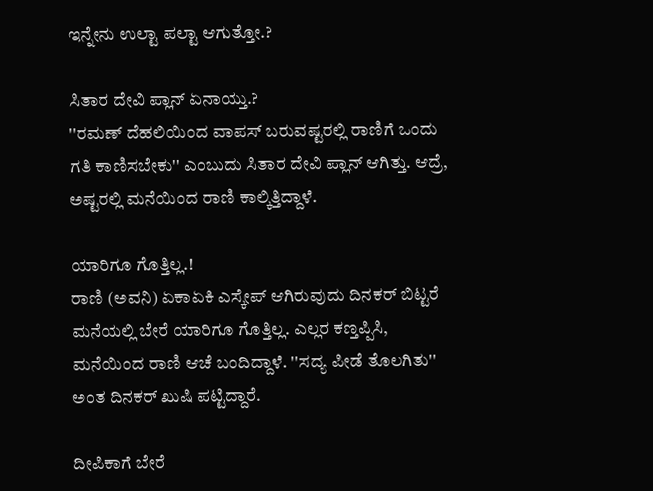ಇನ್ನೇನು ಉಲ್ಟಾ ಪಲ್ಟಾ ಆಗುತ್ತೋ.?

ಸಿತಾರ ದೇವಿ ಪ್ಲಾನ್ ಏನಾಯ್ತು.?
''ರಮಣ್ ದೆಹಲಿಯಿಂದ ವಾಪಸ್ ಬರುವಷ್ಟರಲ್ಲಿ ರಾಣಿಗೆ ಒಂದು ಗತಿ ಕಾಣಿಸಬೇಕು'' ಎಂಬುದು ಸಿತಾರ ದೇವಿ ಪ್ಲಾನ್ ಆಗಿತ್ತು. ಆದ್ರೆ, ಅಷ್ಟರಲ್ಲಿ ಮನೆಯಿಂದ ರಾಣಿ ಕಾಲ್ಕಿತ್ತಿದ್ದಾಳೆ.

ಯಾರಿಗೂ ಗೊತ್ತಿಲ್ಲ.!
ರಾಣಿ (ಅವನಿ) ಏಕಾಏಕಿ ಎಸ್ಕೇಪ್ ಆಗಿರುವುದು ದಿನಕರ್ ಬಿಟ್ಟರೆ ಮನೆಯಲ್ಲಿ ಬೇರೆ ಯಾರಿಗೂ ಗೊತ್ತಿಲ್ಲ. ಎಲ್ಲರ ಕಣ್ತಪ್ಪಿಸಿ, ಮನೆಯಿಂದ ರಾಣಿ ಆಚೆ ಬಂದಿದ್ದಾಳೆ. ''ಸದ್ಯ ಪೀಡೆ ತೊಲಗಿತು'' ಅಂತ ದಿನಕರ್ ಖುಷಿ ಪಟ್ಟಿದ್ದಾರೆ.

ದೀಪಿಕಾಗೆ ಬೇರೆ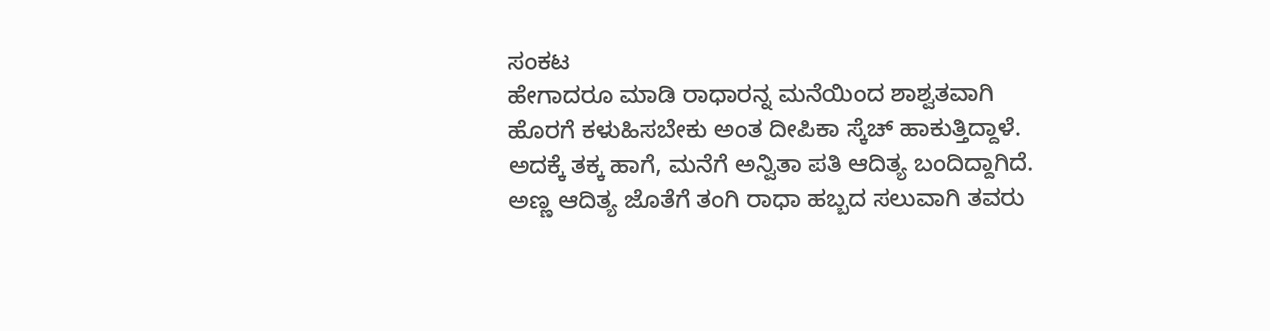ಸಂಕಟ
ಹೇಗಾದರೂ ಮಾಡಿ ರಾಧಾರನ್ನ ಮನೆಯಿಂದ ಶಾಶ್ವತವಾಗಿ ಹೊರಗೆ ಕಳುಹಿಸಬೇಕು ಅಂತ ದೀಪಿಕಾ ಸ್ಕೆಚ್ ಹಾಕುತ್ತಿದ್ದಾಳೆ. ಅದಕ್ಕೆ ತಕ್ಕ ಹಾಗೆ, ಮನೆಗೆ ಅನ್ವಿತಾ ಪತಿ ಆದಿತ್ಯ ಬಂದಿದ್ದಾಗಿದೆ. ಅಣ್ಣ ಆದಿತ್ಯ ಜೊತೆಗೆ ತಂಗಿ ರಾಧಾ ಹಬ್ಬದ ಸಲುವಾಗಿ ತವರು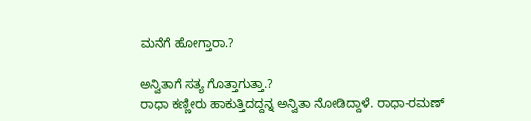ಮನೆಗೆ ಹೋಗ್ತಾರಾ.?

ಅನ್ವಿತಾಗೆ ಸತ್ಯ ಗೊತ್ತಾಗುತ್ತಾ.?
ರಾಧಾ ಕಣ್ಣೀರು ಹಾಕುತ್ತಿದದ್ದನ್ನ ಅನ್ವಿತಾ ನೋಡಿದ್ದಾಳೆ. ರಾಧಾ-ರಮಣ್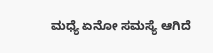ಮಧ್ಯೆ ಏನೋ ಸಮಸ್ಯೆ ಆಗಿದೆ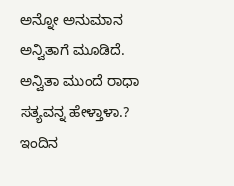ಅನ್ನೋ ಅನುಮಾನ ಅನ್ವಿತಾಗೆ ಮೂಡಿದೆ. ಅನ್ವಿತಾ ಮುಂದೆ ರಾಧಾ ಸತ್ಯವನ್ನ ಹೇಳ್ತಾಳಾ.? ಇಂದಿನ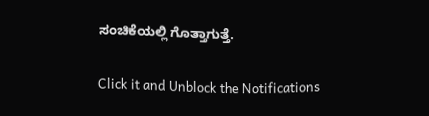ಸಂಚಿಕೆಯಲ್ಲಿ ಗೊತ್ತಾಗುತ್ತೆ.


Click it and Unblock the Notifications